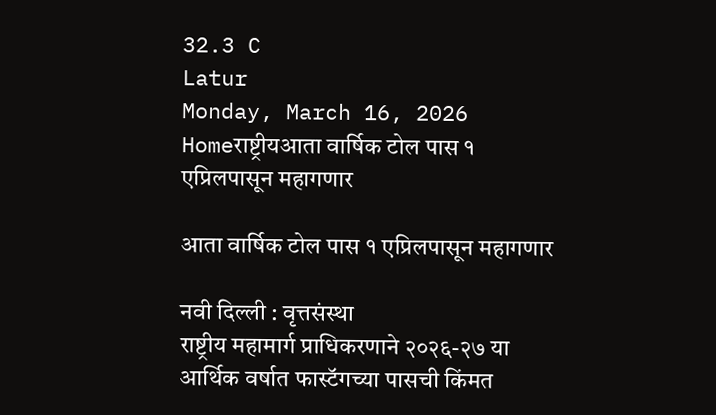32.3 C
Latur
Monday, March 16, 2026
Homeराष्ट्रीयआता वार्षिक टोल पास १ एप्रिलपासून महागणार

आता वार्षिक टोल पास १ एप्रिलपासून महागणार

नवी दिल्ली : वृत्तसंस्था
राष्ट्रीय महामार्ग प्राधिकरणाने २०२६-२७ या आर्थिक वर्षात फास्टॅगच्या पासची किंमत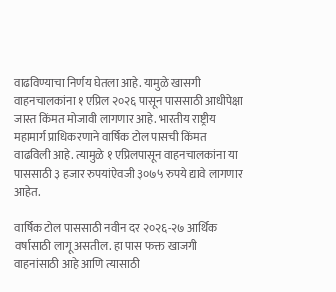वाढविण्याचा निर्णय घेतला आहे. यामुळे खासगी वाहनचालकांना १ एप्रिल २०२६ पासून पाससाठी आधीपेक्षा जास्त किंमत मोजावी लागणार आहे. भारतीय राष्ट्रीय महामार्ग प्राधिकरणाने वार्षिक टोल पासची किंमत वाढविली आहे. त्यामुळे १ एप्रिलपासून वाहनचालकांना या पाससाठी ३ हजार रुपयांऐवजी ३०७५ रुपये द्यावे लागणार आहेत.

वार्षिक टोल पाससाठी नवीन दर २०२६-२७ आर्थिक वर्षासाठी लागू असतील. हा पास फक्त खाजगी वाहनांसाठी आहे आणि त्यासाठी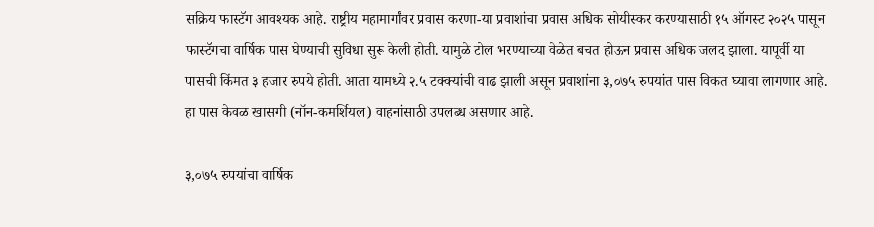सक्रिय फास्टॅग आवश्यक आहे. राष्ट्रीय महामार्गांवर प्रवास करणा-या प्रवाशांचा प्रवास अधिक सोयीस्कर करण्यासाठी १५ ऑगस्ट २०२५ पासून फास्टॅगचा वार्षिक पास घेण्याची सुविधा सुरू केली होती. यामुळे टोल भरण्याच्या वेळेत बचत होऊन प्रवास अधिक जलद झाला. यापूर्वी या पासची किंमत ३ हजार रुपये होती. आता यामध्ये २.५ टक्क्यांची वाढ झाली असून प्रवाशांना ३,०७५ रुपयांत पास विकत घ्यावा लागणार आहे. हा पास केवळ खासगी (नॉन-कमर्शियल) वाहनांसाठी उपलब्ध असणार आहे.

३,०७५ रुपयांचा वार्षिक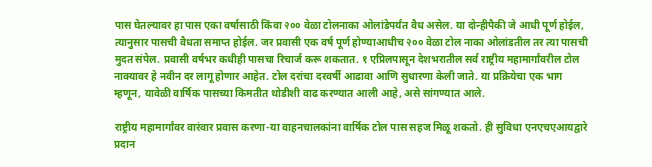पास घेतल्यावर हा पास एका वर्षासाठी किंवा २०० वेळा टोलनाका ओलांडेपर्यंत वैध असेल. या दोन्हीपैकी जे आधी पूर्ण होईल, त्यानुसार पासची वैधता समाप्त होईल. जर प्रवासी एक वर्ष पूर्ण होण्याआधीच २०० वेळा टोल नाका ओलांडतील तर त्या पासची मुदत संपेल. प्रवासी वर्षभर कधीही पासचा रिचार्ज करू शकतात. १ एप्रिलपासून देशभरातील सर्व राष्ट्रीय महामार्गांवरील टोल नाक्यावर हे नवीन दर लागू होणार आहेत. टोल दरांचा दरवर्षी आढावा आणि सुधारणा केली जाते. या प्रक्रियेचा एक भाग म्हणून, यावेळी वार्षिक पासच्या किमतीत थोडीशी वाढ करण्यात आली आहे, असे सांगण्यात आले.

राष्ट्रीय महामार्गांवर वारंवार प्रवास करणा-या वाहनचालकांना वार्षिक टोल पास सहज मिळू शकतो. ही सुविधा एनएचएआयद्वारे प्रदान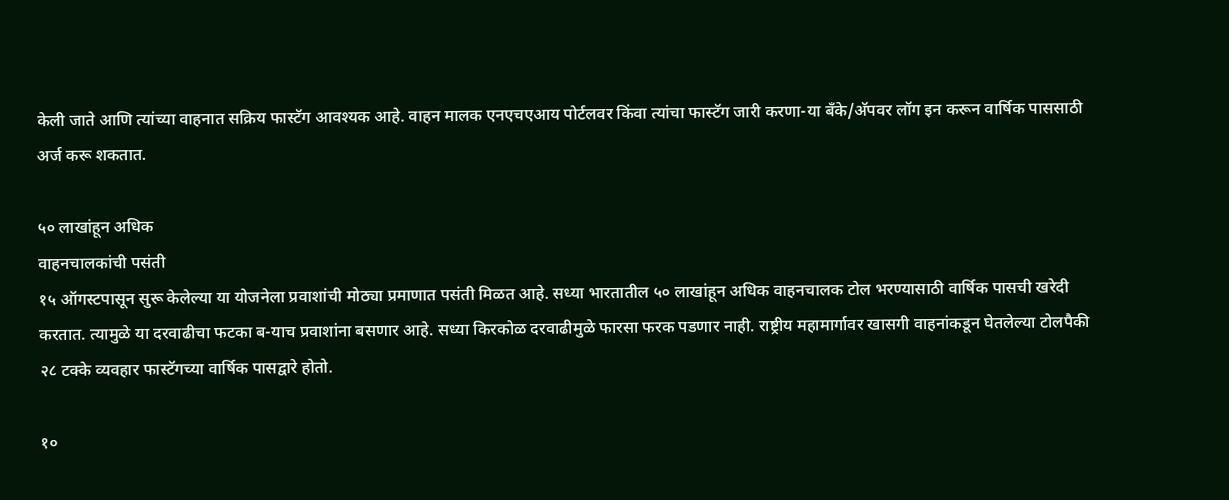केली जाते आणि त्यांच्या वाहनात सक्रिय फास्टॅग आवश्यक आहे. वाहन मालक एनएचएआय पोर्टलवर किंवा त्यांचा फास्टॅग जारी करणा-या बँके/अ‍ॅपवर लॉग इन करून वार्षिक पाससाठी अर्ज करू शकतात.

५० लाखांहून अधिक
वाहनचालकांची पसंती
१५ ऑगस्टपासून सुरू केलेल्या या योजनेला प्रवाशांची मोठ्या प्रमाणात पसंती मिळत आहे. सध्या भारतातील ५० लाखांहून अधिक वाहनचालक टोल भरण्यासाठी वार्षिक पासची खरेदी करतात. त्यामुळे या दरवाढीचा फटका ब-याच प्रवाशांना बसणार आहे. सध्या किरकोळ दरवाढीमुळे फारसा फरक पडणार नाही. राष्ट्रीय महामार्गावर खासगी वाहनांकडून घेतलेल्या टोलपैकी २८ टक्के व्यवहार फास्टॅगच्या वार्षिक पासद्वारे होतो.

१०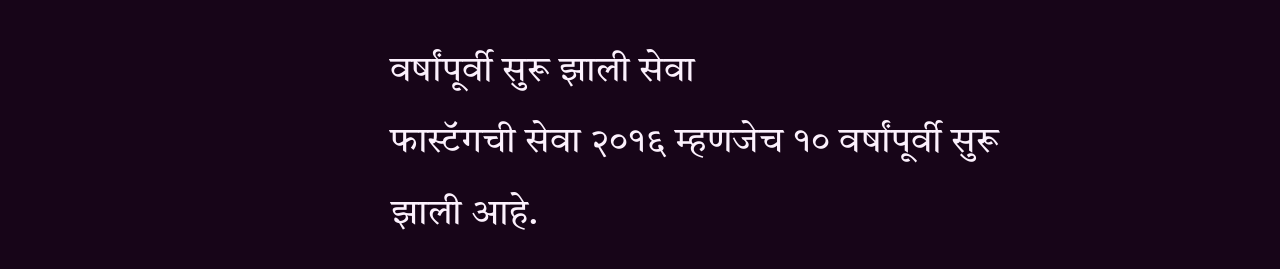वर्षांपूर्वी सुरू झाली सेवा
फास्टॅगची सेवा २०१६ म्हणजेच १० वर्षांपूर्वी सुरू झाली आहे.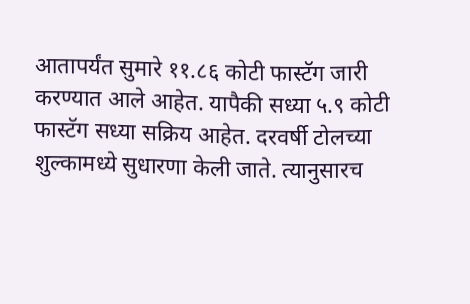आतापर्यंत सुमारे ११.८६ कोटी फास्टॅग जारी करण्यात आले आहेत. यापैकी सध्या ५.९ कोटी फास्टॅग सध्या सक्रिय आहेत. दरवर्षी टोलच्या शुल्कामध्ये सुधारणा केली जाते. त्यानुसारच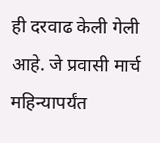ही दरवाढ केली गेली आहे. जे प्रवासी मार्च महिन्यापर्यंत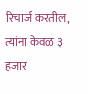रिचार्ज करतील, त्यांना केवळ ३ हजार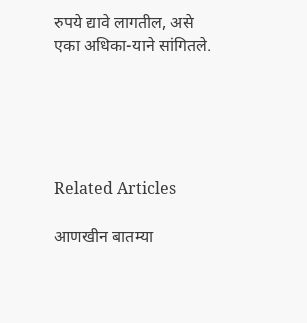रुपये द्यावे लागतील, असे एका अधिका-याने सांगितले.





Related Articles

आणखीन बातम्या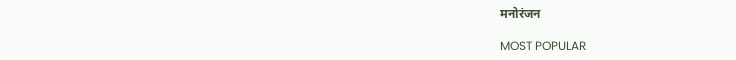मनोरंजन

MOST POPULAR